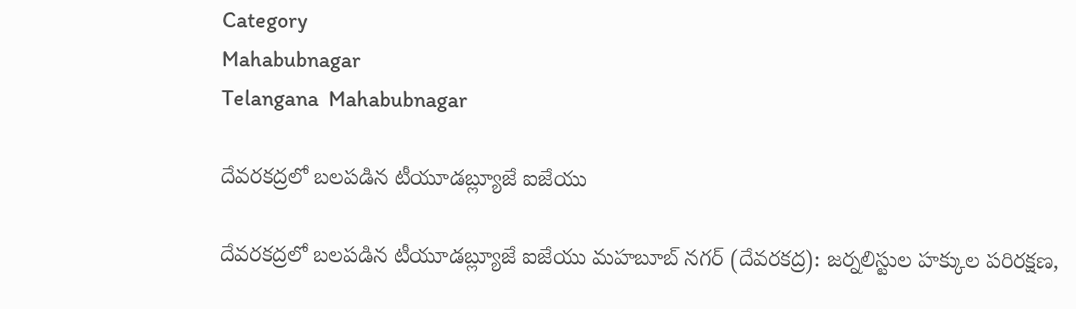Category
Mahabubnagar
Telangana  Mahabubnagar

దేవరకద్రలో బలపడిన టీయూడబ్ల్యూజే ఐజేయు

దేవరకద్రలో బలపడిన టీయూడబ్ల్యూజే ఐజేయు మహబూబ్ నగర్ (దేవరకద్ర): జర్నలిస్టుల హక్కుల పరిరక్షణ,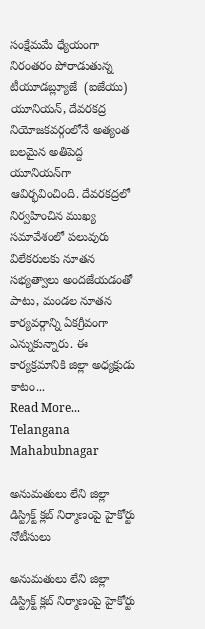సంక్షేమమే ధ్యేయంగా నిరంతరం పోరాడుతున్న టీయూడబ్ల్యూజే  (ఐజేయు) యూనియన్, దేవరకద్ర నియోజకవర్గంలోనే అత్యంత బలమైన అతిపెద్ద యూనియన్‌గా ఆవిర్భవించింది. దేవరకద్రలో నిర్వహించిన ముఖ్య సమావేశంలో పలువురు విలేకరులకు నూతన సభ్యత్వాలు అందజేయడంతో పాటు, మండల నూతన కార్యవర్గాన్ని ఏకగ్రీవంగా ఎన్నుకున్నారు. ఈ కార్యక్రమానికి జిల్లా అధ్యక్షుడు కాటం...
Read More...
Telangana  Mahabubnagar

అనుమతులు లేని జిల్లా డిస్ట్రిక్ట్ క్లబ్ నిర్మాణంపై హైకోర్టు నోటీసులు

అనుమతులు లేని జిల్లా డిస్ట్రిక్ట్ క్లబ్ నిర్మాణంపై హైకోర్టు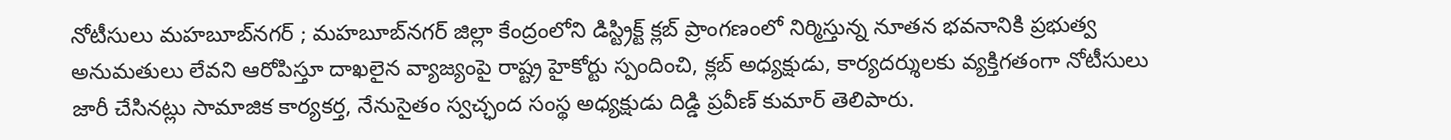నోటీసులు మహబూబ్‌నగర్ ; మహబూబ్‌నగర్ జిల్లా కేంద్రంలోని డిస్ట్రిక్ట్ క్లబ్ ప్రాంగణంలో నిర్మిస్తున్న నూతన భవనానికి ప్రభుత్వ అనుమతులు లేవని ఆరోపిస్తూ దాఖలైన వ్యాజ్యంపై రాష్ట్ర హైకోర్టు స్పందించి, క్లబ్ అధ్యక్షుడు, కార్యదర్శులకు వ్యక్తిగతంగా నోటీసులు జారీ చేసినట్లు సామాజిక కార్యకర్త, నేనుసైతం స్వచ్ఛంద సంస్థ అధ్యక్షుడు దిడ్డి ప్రవీణ్ కుమార్ తెలిపారు.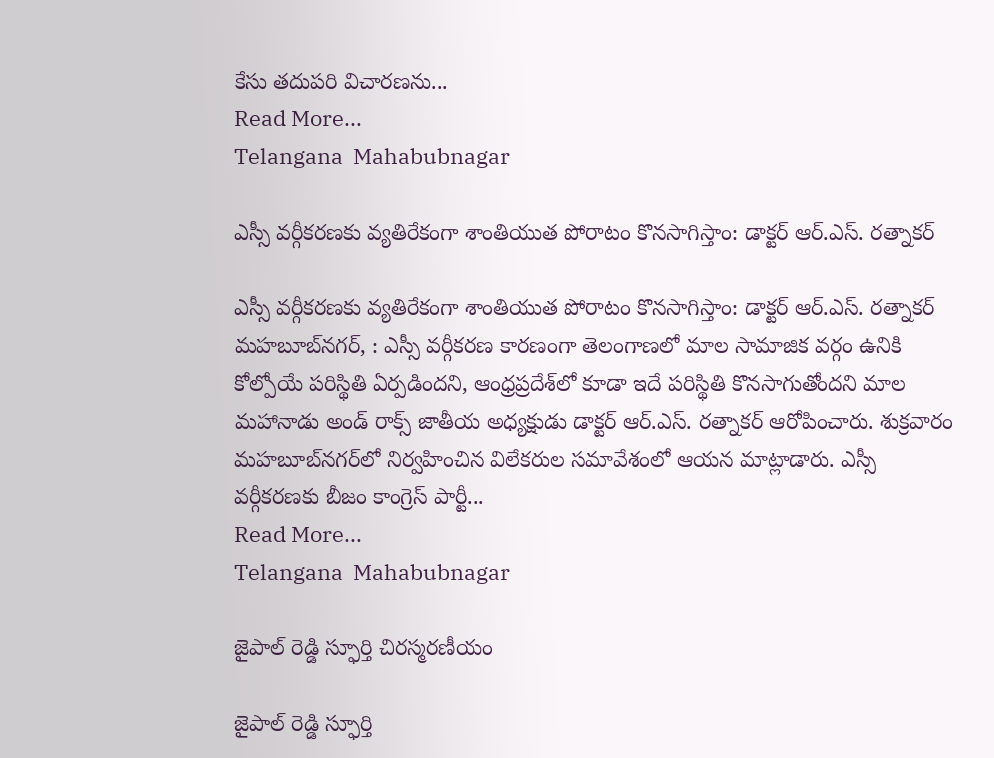కేసు తదుపరి విచారణను...
Read More...
Telangana  Mahabubnagar

ఎస్సీ వర్గీకరణకు వ్యతిరేకంగా శాంతియుత పోరాటం కొనసాగిస్తాం: డాక్టర్ ఆర్.ఎస్. రత్నాకర్

ఎస్సీ వర్గీకరణకు వ్యతిరేకంగా శాంతియుత పోరాటం కొనసాగిస్తాం: డాక్టర్ ఆర్.ఎస్. రత్నాకర్ మహబూబ్‌నగర్, : ఎస్సీ వర్గీకరణ కారణంగా తెలంగాణలో మాల సామాజిక వర్గం ఉనికి కోల్పోయే పరిస్థితి ఏర్పడిందని, ఆంధ్రప్రదేశ్‌లో కూడా ఇదే పరిస్థితి కొనసాగుతోందని మాల మహానాడు అండ్ రాక్స్ జాతీయ అధ్యక్షుడు డాక్టర్ ఆర్.ఎస్. రత్నాకర్ ఆరోపించారు. శుక్రవారం మహబూబ్‌నగర్‌లో నిర్వహించిన విలేకరుల సమావేశంలో ఆయన మాట్లాడారు. ఎస్సీ వర్గీకరణకు బీజం కాంగ్రెస్ పార్టీ...
Read More...
Telangana  Mahabubnagar

జైపాల్ రెడ్డి స్ఫూర్తి చిరస్మరణీయం

జైపాల్ రెడ్డి స్ఫూర్తి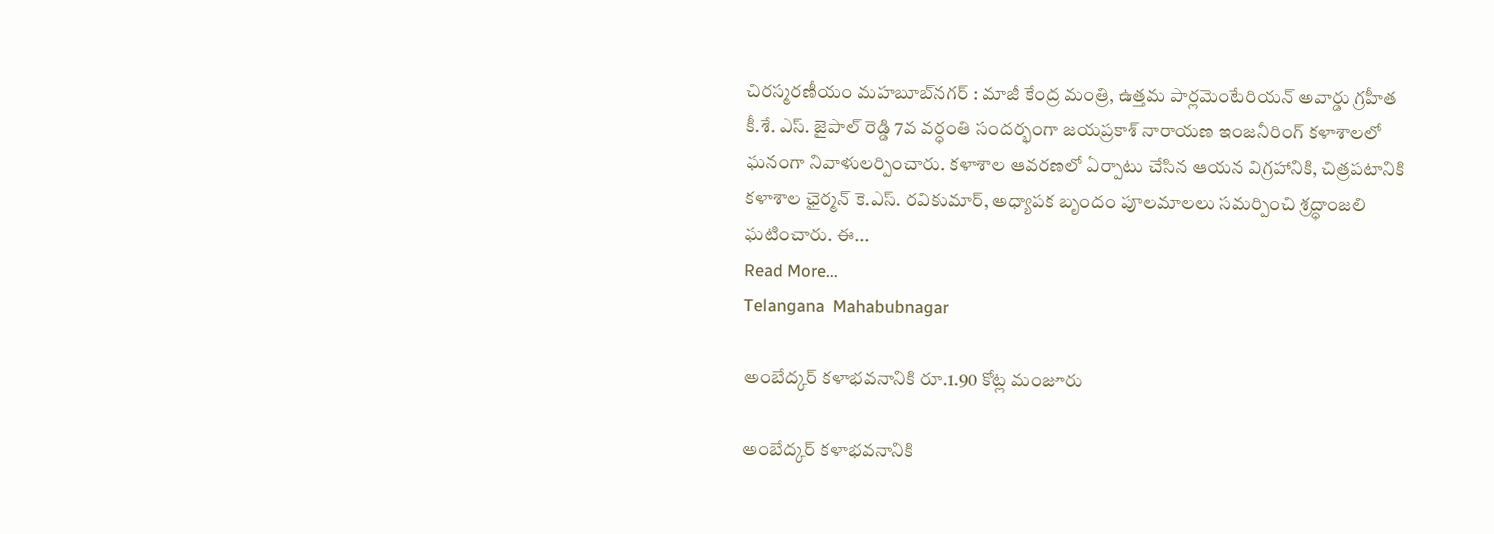చిరస్మరణీయం మహబూబ్‌నగర్ : మాజీ కేంద్ర మంత్రి, ఉత్తమ పార్లమెంటేరియన్ అవార్డు గ్రహీత కీ.శే. ఎస్. జైపాల్ రెడ్డి 7వ వర్ధంతి సందర్భంగా జయప్రకాశ్ నారాయణ ఇంజనీరింగ్ కళాశాలలో ఘనంగా నివాళులర్పించారు. కళాశాల ఆవరణలో ఏర్పాటు చేసిన ఆయన విగ్రహానికి, చిత్రపటానికి కళాశాల ఛైర్మన్ కె.ఎస్. రవికుమార్, అధ్యాపక బృందం పూలమాలలు సమర్పించి శ్రద్ధాంజలి ఘటించారు. ఈ...
Read More...
Telangana  Mahabubnagar

అంబేద్కర్ కళాభవనానికి రూ.1.90 కోట్ల మంజూరు

అంబేద్కర్ కళాభవనానికి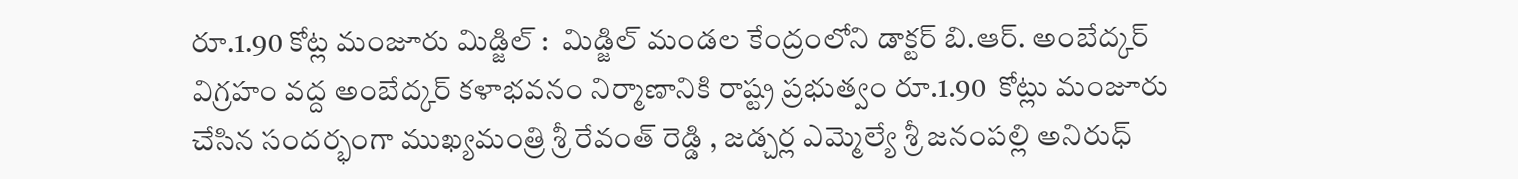రూ.1.90 కోట్ల మంజూరు మిడ్జిల్ :  మిడ్జిల్ మండల కేంద్రంలోని డాక్టర్ బి.ఆర్. అంబేద్కర్ విగ్రహం వద్ద అంబేద్కర్ కళాభవనం నిర్మాణానికి రాష్ట్ర ప్రభుత్వం రూ.1.90  కోట్లు మంజూరు చేసిన సందర్భంగా ముఖ్యమంత్రి శ్రీ రేవంత్ రెడ్డి , జడ్చర్ల ఎమ్మెల్యే శ్రీ జనంపల్లి అనిరుధ్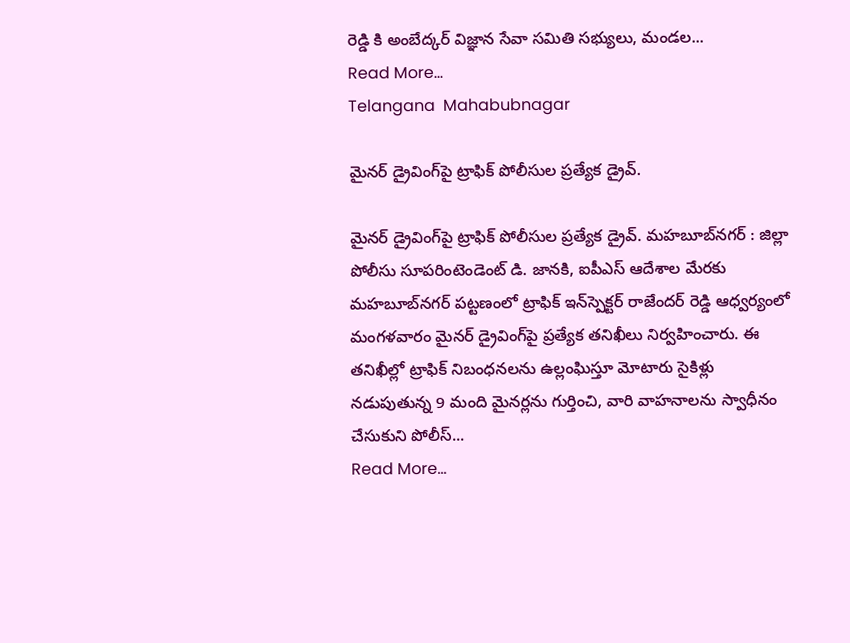రెడ్డి కి అంబేద్కర్ విజ్ఞాన సేవా సమితి సభ్యులు, మండల...
Read More...
Telangana  Mahabubnagar

మైనర్ డ్రైవింగ్‌పై ట్రాఫిక్ పోలీసుల ప్రత్యేక డ్రైవ్.

మైనర్ డ్రైవింగ్‌పై ట్రాఫిక్ పోలీసుల ప్రత్యేక డ్రైవ్. మహబూబ్‌నగర్ : జిల్లా పోలీసు సూపరింటెండెంట్ డి. జానకి, ఐపీఎస్ ఆదేశాల మేరకు మహబూబ్‌నగర్ పట్టణంలో ట్రాఫిక్ ఇన్‌స్పెక్టర్ రాజేందర్ రెడ్డి ఆధ్వర్యంలో మంగళవారం మైనర్ డ్రైవింగ్‌పై ప్రత్యేక తనిఖీలు నిర్వహించారు. ఈ తనిఖీల్లో ట్రాఫిక్ నిబంధనలను ఉల్లంఘిస్తూ మోటారు సైకిళ్లు నడుపుతున్న 9 మంది మైనర్లను గుర్తించి, వారి వాహనాలను స్వాధీనం చేసుకుని పోలీస్...
Read More...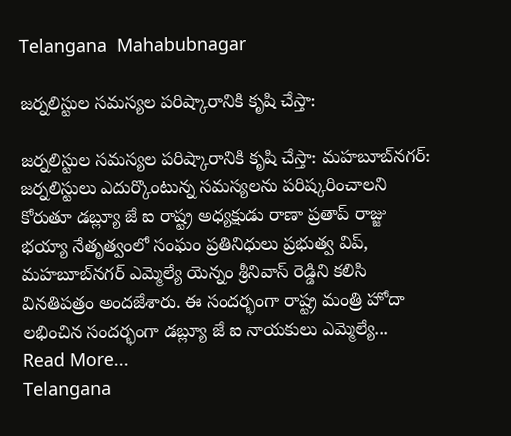Telangana  Mahabubnagar

జర్నలిస్టుల సమస్యల పరిష్కారానికి కృషి చేస్తా:

జర్నలిస్టుల సమస్యల పరిష్కారానికి కృషి చేస్తా: మహబూబ్‌నగర్: జర్నలిస్టులు ఎదుర్కొంటున్న సమస్యలను పరిష్కరించాలని కోరుతూ డబ్ల్యూ జే ఐ రాష్ట్ర అధ్యక్షుడు రాణా ప్రతాప్ రాజ్జు భయ్యా నేతృత్వంలో సంఘం ప్రతినిధులు ప్రభుత్వ విప్, మహబూబ్‌నగర్ ఎమ్మెల్యే యెన్నం శ్రీనివాస్ రెడ్డిని కలిసి వినతిపత్రం అందజేశారు. ఈ సందర్భంగా రాష్ట్ర మంత్రి హోదా లభించిన సందర్భంగా డబ్ల్యూ జే ఐ నాయకులు ఎమ్మెల్యే...
Read More...
Telangana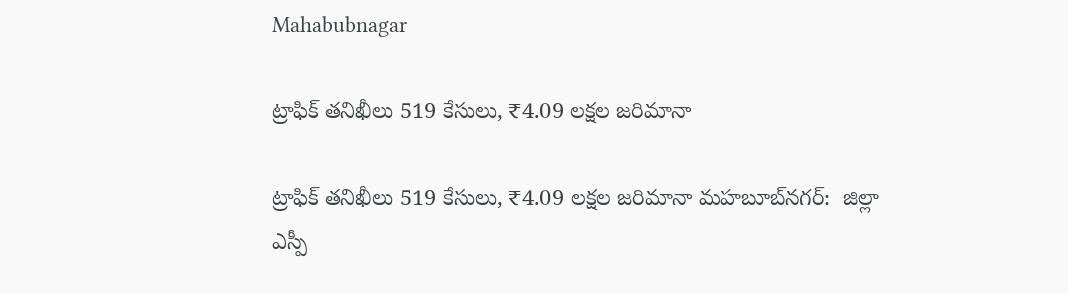Mahabubnagar

ట్రాఫిక్ తనిఖీలు 519 కేసులు, ₹4.09 లక్షల జరిమానా

ట్రాఫిక్ తనిఖీలు 519 కేసులు, ₹4.09 లక్షల జరిమానా మహబూబ్‌నగర్:  జిల్లా ఎస్పీ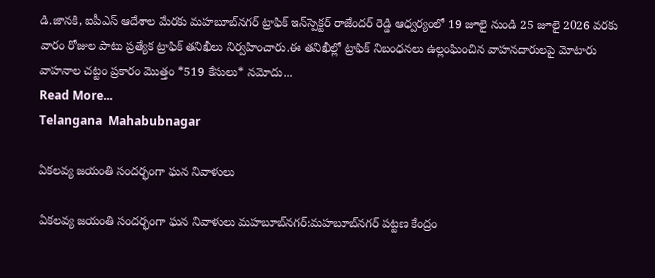డి.జానకి, ఐపీఎస్ ఆదేశాల మేరకు మహబూబ్‌నగర్ ట్రాఫిక్ ఇన్‌స్పెక్టర్ రాజేందర్ రెడ్డి ఆధ్వర్యంలో 19 జూలై నుండి 25 జూలై 2026 వరకు వారం రోజుల పాటు ప్రత్యేక ట్రాఫిక్ తనిఖీలు నిర్వహించారు.ఈ తనిఖీల్లో ట్రాఫిక్ నిబంధనలు ఉల్లంఘించిన వాహనదారులపై మోటారు వాహనాల చట్టం ప్రకారం మొత్తం *519 కేసులు* నమోదు...
Read More...
Telangana  Mahabubnagar

ఏకలవ్య జయంతి సందర్భంగా ఘన నివాళులు

ఏకలవ్య జయంతి సందర్భంగా ఘన నివాళులు మహబూబ్‌నగర్:మహబూబ్‌నగర్ పట్టణ కేంద్రం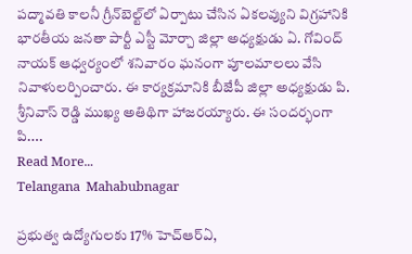పద్మావతి కాలనీ గ్రీన్‌బెల్ట్‌లో ఏర్పాటు చేసిన ఏకలవ్యుని విగ్రహానికి భారతీయ జనతా పార్టీ ఎస్టీ మోర్చా జిల్లా అధ్యక్షుడు ఏ. గోవింద్ నాయక్ ఆధ్వర్యంలో శనివారం ఘనంగా పూలమాలలు వేసి నివాళులర్పించారు. ఈ కార్యక్రమానికి బీజేపీ జిల్లా అధ్యక్షుడు పి. శ్రీనివాస్ రెడ్డి ముఖ్య అతిథిగా హాజరయ్యారు. ఈ సందర్భంగా పి....
Read More...
Telangana  Mahabubnagar

ప్రభుత్వ ఉద్యోగులకు 17% హెచ్‌ఆర్‌ఏ,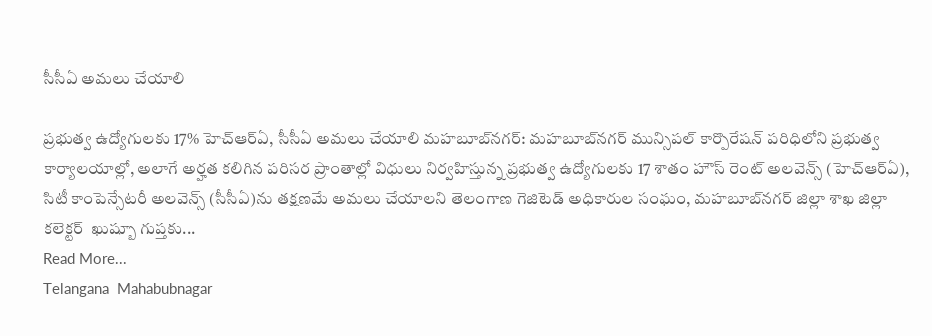సీసీఏ అమలు చేయాలి

ప్రభుత్వ ఉద్యోగులకు 17% హెచ్‌ఆర్‌ఏ, సీసీఏ అమలు చేయాలి మహబూబ్‌నగర్: మహబూబ్‌నగర్ మున్సిపల్ కార్పొరేషన్ పరిధిలోని ప్రభుత్వ కార్యాలయాల్లో, అలాగే అర్హత కలిగిన పరిసర ప్రాంతాల్లో విధులు నిర్వహిస్తున్న ప్రభుత్వ ఉద్యోగులకు 17 శాతం హౌస్ రెంట్ అలవెన్స్ (హెచ్‌ఆర్‌ఏ), సిటీ కాంపెన్సేటరీ అలవెన్స్ (సీసీఏ)ను తక్షణమే అమలు చేయాలని తెలంగాణ గెజిటెడ్ అధికారుల సంఘం, మహబూబ్‌నగర్ జిల్లా శాఖ జిల్లా కలెక్టర్  ఖుష్బూ గుప్తకు...
Read More...
Telangana  Mahabubnagar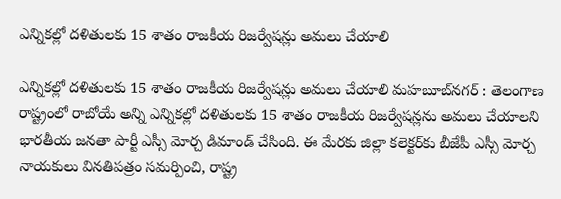ఎన్నికల్లో దళితులకు 15 శాతం రాజకీయ రిజర్వేషన్లు అమలు చేయాలి

ఎన్నికల్లో దళితులకు 15 శాతం రాజకీయ రిజర్వేషన్లు అమలు చేయాలి మహబూబ్‌నగర్ : తెలంగాణ రాష్ట్రంలో రాబోయే అన్ని ఎన్నికల్లో దళితులకు 15 శాతం రాజకీయ రిజర్వేషన్లను అమలు చేయాలని భారతీయ జనతా పార్టీ ఎస్సీ మోర్చ డిమాండ్ చేసింది. ఈ మేరకు జిల్లా కలెక్టర్‌కు బీజేపీ ఎస్సీ మోర్చ నాయకులు వినతిపత్రం సమర్పించి, రాష్ట్ర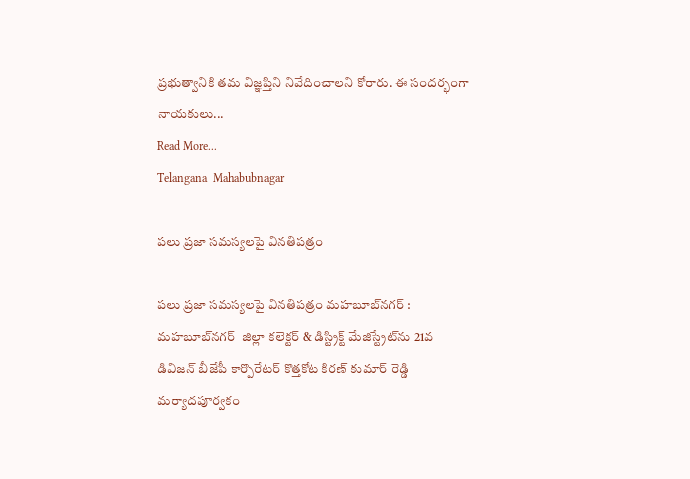ప్రభుత్వానికి తమ విజ్ఞప్తిని నివేదించాలని కోరారు. ఈ సందర్భంగా నాయకులు...
Read More...
Telangana  Mahabubnagar

పలు ప్రజా సమస్యలపై వినతిపత్రం

పలు ప్రజా సమస్యలపై వినతిపత్రం మహబూబ్‌నగర్ : మహబూబ్‌నగర్  జిల్లా కలెక్టర్ & డిస్ట్రిక్ట్ మేజిస్ట్రేట్‌ను 21వ డివిజన్ బీజేపీ కార్పొరేటర్ కొత్తకోట కిరణ్ కుమార్ రెడ్డి మర్యాదపూర్వకం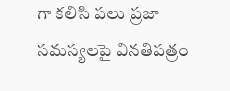గా కలిసి పలు ప్రజా సమస్యలపై వినతిపత్రం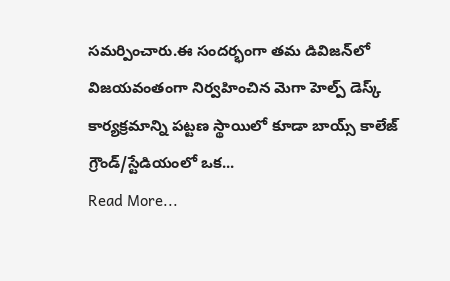సమర్పించారు.ఈ సందర్భంగా తమ డివిజన్‌లో విజయవంతంగా నిర్వహించిన మెగా హెల్ప్ డెస్క్ కార్యక్రమాన్ని పట్టణ స్థాయిలో కూడా బాయ్స్ కాలేజ్ గ్రౌండ్/స్టేడియంలో ఒక...
Read More...